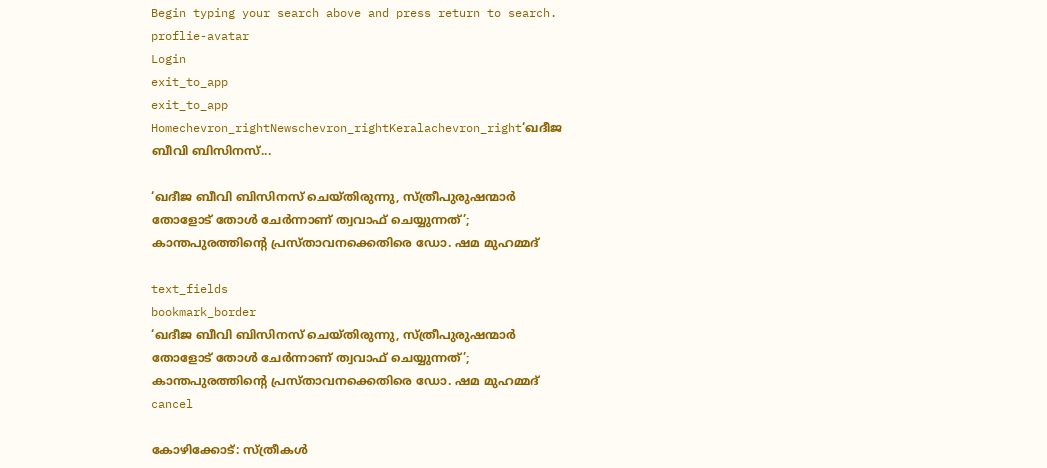Begin typing your search above and press return to search.
proflie-avatar
Login
exit_to_app
exit_to_app
Homechevron_rightNewschevron_rightKeralachevron_right‘ഖദീജ ബീവി ബിസിനസ്...

‘ഖദീജ ബീവി ബിസിനസ് ചെയ്തിരുന്നു, സ്ത്രീപുരുഷന്മാർ തോളോട് തോൾ ചേർന്നാണ് ത്വവാഫ് ചെയ്യുന്നത്’; കാന്തപുരത്തിന്റെ പ്രസ്താവനക്കെതിരെ ഡോ. ഷമ മുഹമ്മദ്

text_fields
bookmark_border
‘ഖദീജ ബീവി ബിസിനസ് ചെയ്തിരുന്നു, സ്ത്രീപുരുഷന്മാർ തോളോട് തോൾ ചേർന്നാണ് ത്വവാഫ് ചെയ്യുന്നത്’; കാന്തപുരത്തിന്റെ പ്രസ്താവനക്കെതിരെ ഡോ. ഷമ മുഹമ്മദ്
cancel

കോഴിക്കോട്: സ്ത്രീകൾ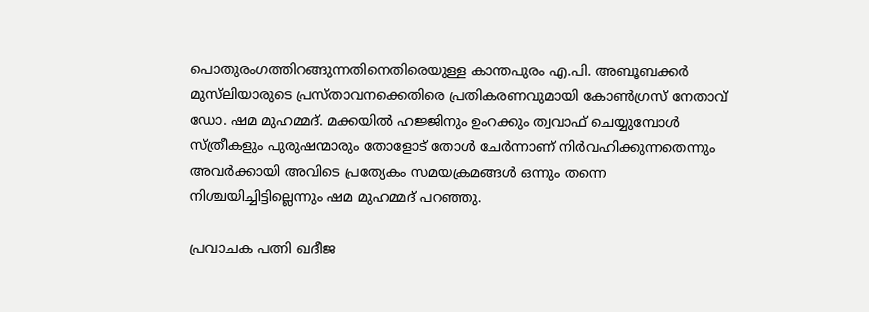പൊതുരംഗത്തിറങ്ങുന്നതിനെതിരെയുള്ള കാന്തപുരം എ.പി. അബൂബക്കർ മുസ്‍ലിയാരുടെ പ്രസ്താവനക്കെതിരെ പ്രതികരണവുമായി കോൺഗ്രസ് നേതാവ് ഡോ. ഷമ മുഹമ്മദ്. മക്കയിൽ ഹജ്ജിനും ഉംറക്കും ത്വവാഫ് ചെയ്യുമ്പോൾ സ്ത്രീകളും പുരുഷന്മാരും തോളോട് തോൾ ചേർന്നാണ് നിർവഹിക്കുന്നതെന്നും അവർക്കായി അവിടെ പ്രത്യേകം സമയക്രമങ്ങൾ ഒന്നും തന്നെ നിശ്ചയിച്ചിട്ടില്ലെന്നും ഷമ മുഹമ്മദ് പറഞ്ഞു.

പ്രവാചക പത്നി ഖദീജ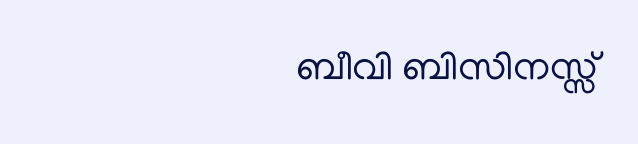ബീവി ബിസിനസ്സ്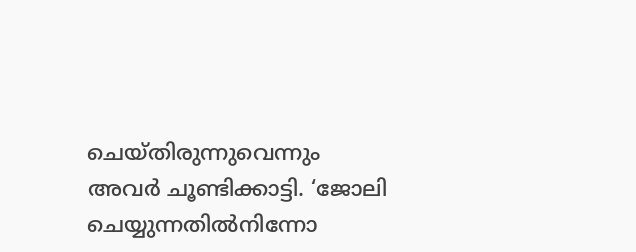ചെയ്തിരുന്നുവെന്നും അവർ ചൂണ്ടിക്കാട്ടി. ‘ജോലി ചെയ്യുന്നതിൽനിന്നോ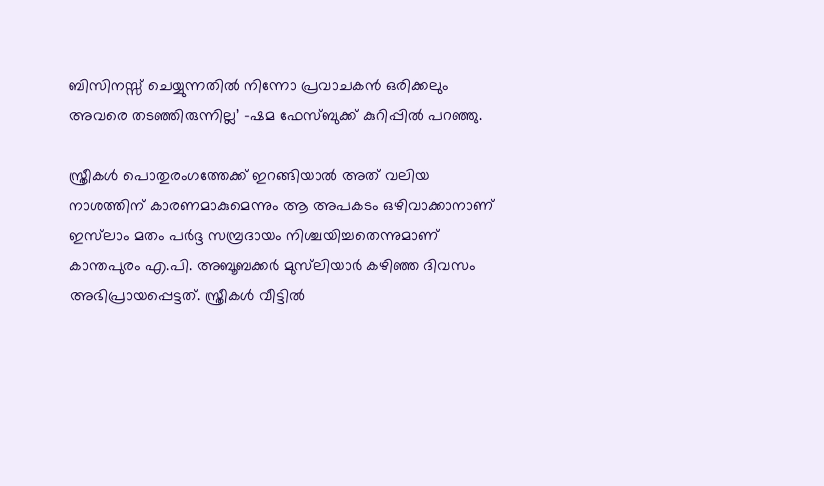ബിസിനസ്സ് ചെയ്യുന്നതിൽ നിന്നോ പ്രവാചകൻ ഒരിക്കലും അവരെ തടഞ്ഞിരുന്നില്ല’ -ഷമ ഫേസ്ബുക്ക് കുറിപ്പിൽ പറഞ്ഞു.

സ്ത്രീകൾ പൊതുരംഗത്തേക്ക് ഇറങ്ങിയാൽ അത് വലിയ നാശത്തിന് കാരണമാകുമെന്നും ആ അപകടം ഒഴിവാക്കാനാണ് ഇസ്‌ലാം മതം പർദ്ദ സമ്പ്രദായം നിശ്ചയിച്ചതെന്നുമാണ് കാന്തപുരം എ.പി. അബൂബക്കർ മുസ്‍ലിയാർ കഴിഞ്ഞ ദിവസം അഭിപ്രായപ്പെട്ടത്. സ്ത്രീകൾ വീട്ടിൽ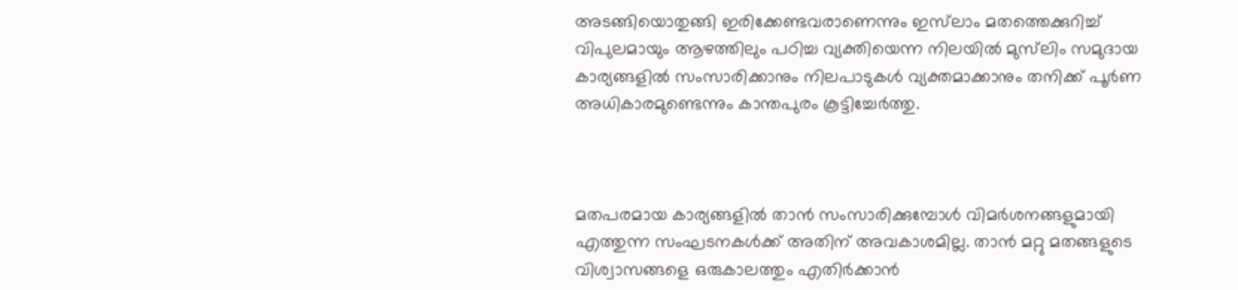അടങ്ങിയൊതുങ്ങി ഇരിക്കേണ്ടവരാണെന്നും ഇസ്‌ലാം മതത്തെക്കുറിച്ച് വിപുലമായും ആഴത്തിലും പഠിച്ച വ്യക്തിയെന്ന നിലയിൽ മുസ്‌ലിം സമുദായ കാര്യങ്ങളിൽ സംസാരിക്കാനും നിലപാടുകൾ വ്യക്തമാക്കാനും തനിക്ക് പൂർണ അധികാരമുണ്ടെന്നും കാന്തപുരം കൂട്ടിച്ചേർത്തു.



മതപരമായ കാര്യങ്ങളിൽ താൻ സംസാരിക്കുമ്പോൾ വിമർശനങ്ങളുമായി എത്തുന്ന സംഘടനകൾക്ക് അതിന് അവകാശമില്ല. താൻ മറ്റു മതങ്ങളുടെ വിശ്വാസങ്ങളെ ഒരുകാലത്തും എതിർക്കാൻ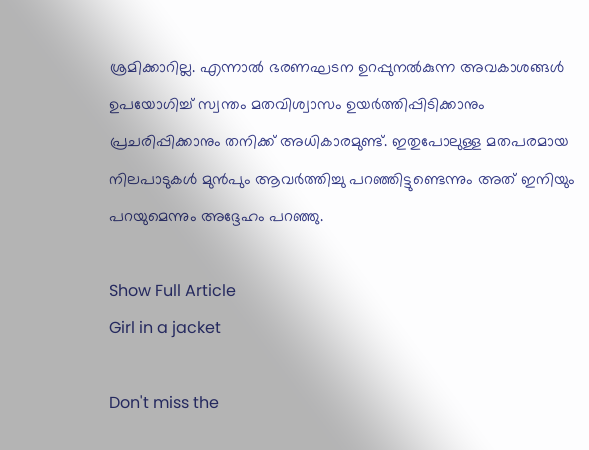ശ്രമിക്കാറില്ല. എന്നാൽ ഭരണഘടന ഉറപ്പുനൽകുന്ന അവകാശങ്ങൾ ഉപയോഗിച്ച് സ്വന്തം മതവിശ്വാസം ഉയർത്തിപ്പിടിക്കാനും പ്രചരിപ്പിക്കാനും തനിക്ക് അധികാരമുണ്ട്. ഇതുപോലുള്ള മതപരമായ നിലപാടുകൾ മുൻപും ആവർത്തിച്ചു പറഞ്ഞിട്ടുണ്ടെന്നും അത് ഇനിയും പറയുമെന്നും അദ്ദേഹം പറഞ്ഞു.

Show Full Article
Girl in a jacket

Don't miss the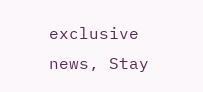exclusive news, Stay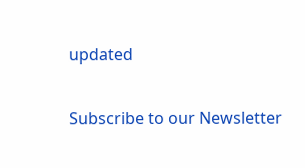updated

Subscribe to our Newsletter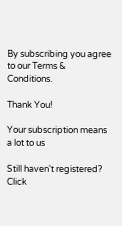By subscribing you agree to our Terms & Conditions.

Thank You!

Your subscription means a lot to us

Still haven't registered? Click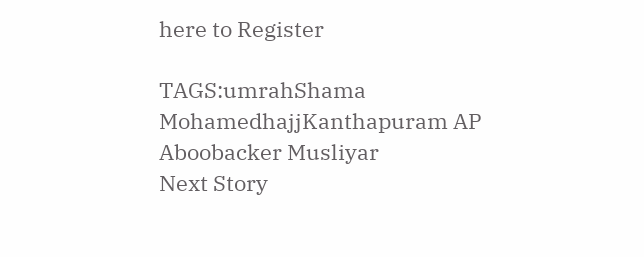here to Register

TAGS:umrahShama MohamedhajjKanthapuram AP Aboobacker Musliyar
Next Story